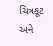ચિત્રકૂટ અને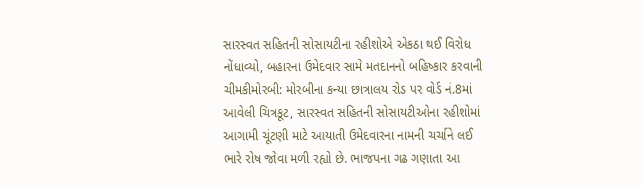સારસ્વત સહિતની સોસાયટીના રહીશોએ એકઠા થઈ વિરોધ નોંધાવ્યો, બહારના ઉમેદવાર સામે મતદાનનો બહિષ્કાર કરવાની ચીમકીમોરબી: મોરબીના કન્યા છાત્રાલય રોડ પર વોર્ડ નં.8માં આવેલી ચિત્રકૂટ, સારસ્વત સહિતની સોસાયટીઓના રહીશોમાં આગામી ચૂંટણી માટે આયાતી ઉમેદવારના નામની ચર્ચાને લઈ ભારે રોષ જોવા મળી રહ્યો છે. ભાજપના ગઢ ગણાતા આ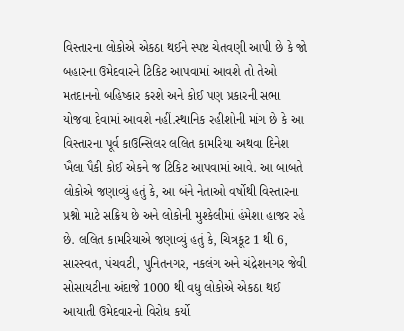વિસ્તારના લોકોએ એકઠા થઈને સ્પષ્ટ ચેતવણી આપી છે કે જો બહારના ઉમેદવારને ટિકિટ આપવામાં આવશે તો તેઓ મતદાનનો બહિષ્કાર કરશે અને કોઈ પણ પ્રકારની સભા યોજવા દેવામાં આવશે નહીં.સ્થાનિક રહીશોની માંગ છે કે આ વિસ્તારના પૂર્વ કાઉન્સિલર લલિત કામરિયા અથવા દિનેશ ખૈલા પૈકી કોઈ એકને જ ટિકિટ આપવામાં આવે. આ બાબતે લોકોએ જણાવ્યું હતું કે, આ બંને નેતાઓ વર્ષોથી વિસ્તારના પ્રશ્નો માટે સક્રિય છે અને લોકોની મુશ્કેલીમાં હંમેશા હાજર રહે છે. લલિત કામરિયાએ જણાવ્યું હતું કે, ચિત્રકૂટ 1 થી 6, સારસ્વત, પંચવટી, પુનિતનગર, નકલંગ અને ચંદ્રેશનગર જેવી સોસાયટીના અંદાજે 1000 થી વધુ લોકોએ એકઠા થઈ આયાતી ઉમેદવારનો વિરોધ કર્યો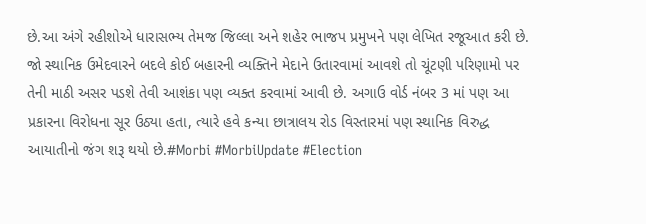છે.આ અંગે રહીશોએ ધારાસભ્ય તેમજ જિલ્લા અને શહેર ભાજપ પ્રમુખને પણ લેખિત રજૂઆત કરી છે. જો સ્થાનિક ઉમેદવારને બદલે કોઈ બહારની વ્યક્તિને મેદાને ઉતારવામાં આવશે તો ચૂંટણી પરિણામો પર તેની માઠી અસર પડશે તેવી આશંકા પણ વ્યક્ત કરવામાં આવી છે. અગાઉ વોર્ડ નંબર 3 માં પણ આ પ્રકારના વિરોધના સૂર ઉઠ્યા હતા, ત્યારે હવે કન્યા છાત્રાલય રોડ વિસ્તારમાં પણ સ્થાનિક વિરુદ્ધ આયાતીનો જંગ શરૂ થયો છે.#Morbi #MorbiUpdate #Election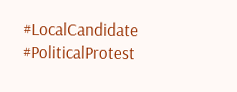#LocalCandidate #PoliticalProtest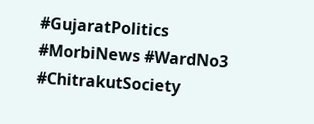#GujaratPolitics #MorbiNews #WardNo3 #ChitrakutSociety